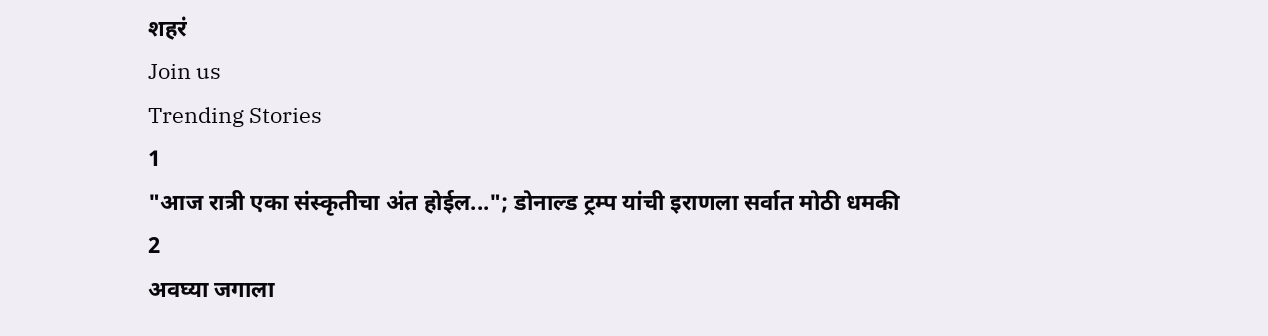शहरं
Join us
Trending Stories
1
"आज रात्री एका संस्कृतीचा अंत होईल..."; डोनाल्ड ट्रम्प यांची इराणला सर्वात मोठी धमकी
2
अवघ्या जगाला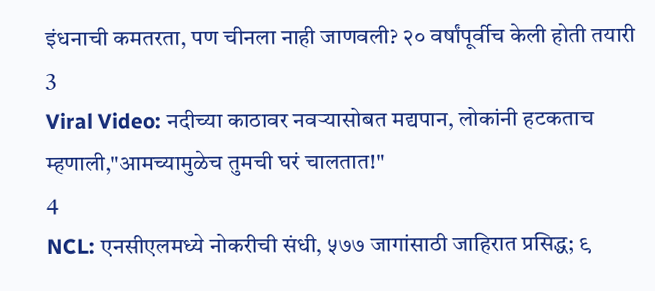इंधनाची कमतरता, पण चीनला नाही जाणवली? २० वर्षांपूर्वीच केली होती तयारी
3
Viral Video: नदीच्या काठावर नवऱ्यासोबत मद्यपान, लोकांनी हटकताच म्हणाली,"आमच्यामुळेच तुमची घरं चालतात!"
4
NCL: एनसीएलमध्ये नोकरीची संधी, ५७७ जागांसाठी जाहिरात प्रसिद्ध; ९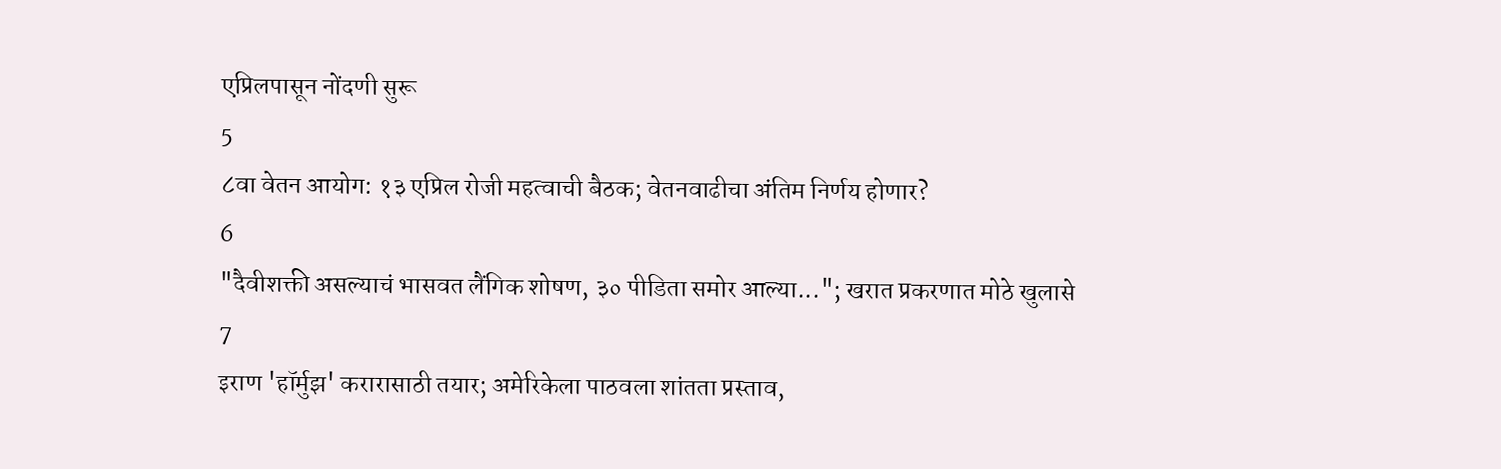एप्रिलपासून नोंदणी सुरू
5
८वा वेतन आयोग: १३ एप्रिल रोजी महत्वाची बैठक; वेतनवाढीचा अंतिम निर्णय होणार?
6
"दैवीशक्ती असल्याचं भासवत लैंगिक शोषण, ३० पीडिता समोर आल्या..."; खरात प्रकरणात मोठे खुलासे
7
इराण 'हॉर्मुझ' करारासाठी तयार; अमेरिकेला पाठवला शांतता प्रस्ताव,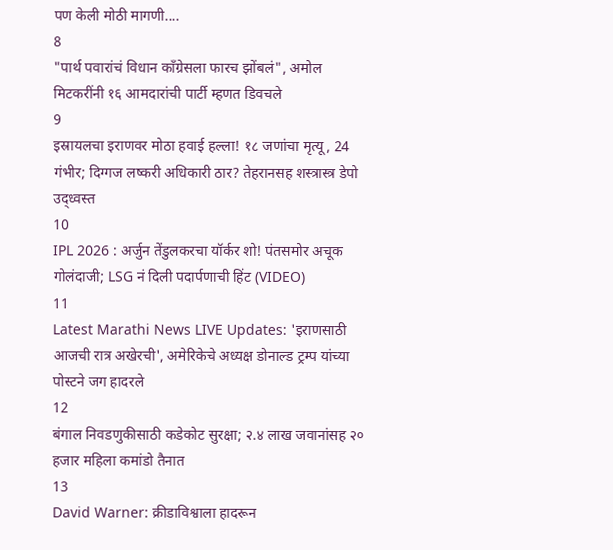पण केली मोठी मागणी....
8
"पार्थ पवारांचं विधान काँग्रेसला फारच झोंबलं", अमोल मिटकरींनी १६ आमदारांची पार्टी म्हणत डिवचले
9
इस्रायलचा इराणवर मोठा हवाई हल्ला! १८ जणांचा मृत्यू, 24 गंभीर; दिग्गज लष्करी अधिकारी ठार? तेहरानसह शस्त्रास्त्र डेपो उद्ध्वस्त
10
IPL 2026 : अर्जुन तेंडुलकरचा यॉर्कर शो! पंतसमोर अचूक गोलंदाजी; LSG नं दिली पदार्पणाची हिंट (VIDEO)
11
Latest Marathi News LIVE Updates: 'इराणसाठी आजची रात्र अखेरची', अमेरिकेचे अध्यक्ष डोनाल्ड ट्रम्प यांच्या पोस्टने जग हादरले
12
बंगाल निवडणुकीसाठी कडेकोट सुरक्षा; २.४ लाख जवानांसह २० हजार महिला कमांडो तैनात
13
David Warner: क्रीडाविश्वाला हादरून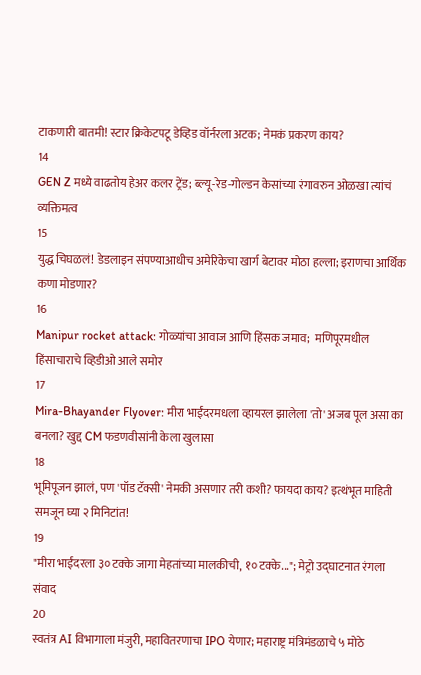टाकणारी बातमी! स्टार क्रिकेटपटू डेव्हिड वॉर्नरला अटक; नेमकं प्रकरण काय?
14
GEN Z मध्ये वाढतोय हेअर कलर ट्रेंड; ब्ल्यू-रेड-गोल्डन केसांच्या रंगावरुन ओळखा त्यांचं व्यक्तिमत्व
15
युद्ध चिघळलं! डेडलाइन संपण्याआधीच अमेरिकेचा खार्ग बेटावर मोठा हल्ला; इराणचा आर्थिक कणा मोडणार?
16
Manipur rocket attack: गोळ्यांचा आवाज आणि हिंसक जमाव;  मणिपूरमधील हिंसाचाराचे व्हिडीओ आले समोर
17
Mira-Bhayander Flyover: मीरा भाईंदरमधला व्हायरल झालेला 'तो' अजब पूल असा का बनला? खुद्द CM फडणवीसांनी केला खुलासा
18
भूमिपूजन झालं, पण 'पॉड टॅक्सी' नेमकी असणार तरी कशी? फायदा काय? इत्थंभूत माहिती समजून घ्या २ मिनिटांत!
19
"मीरा भाईंदरला ३० टक्के जागा मेहतांच्या मालकीची, १० टक्के..."; मेट्रो उद्घाटनात रंगला संवाद
20
स्वतंत्र AI विभागाला मंजुरी, महावितरणाचा IPO येणार; महाराष्ट्र मंत्रिमंडळाचे ५ मोठे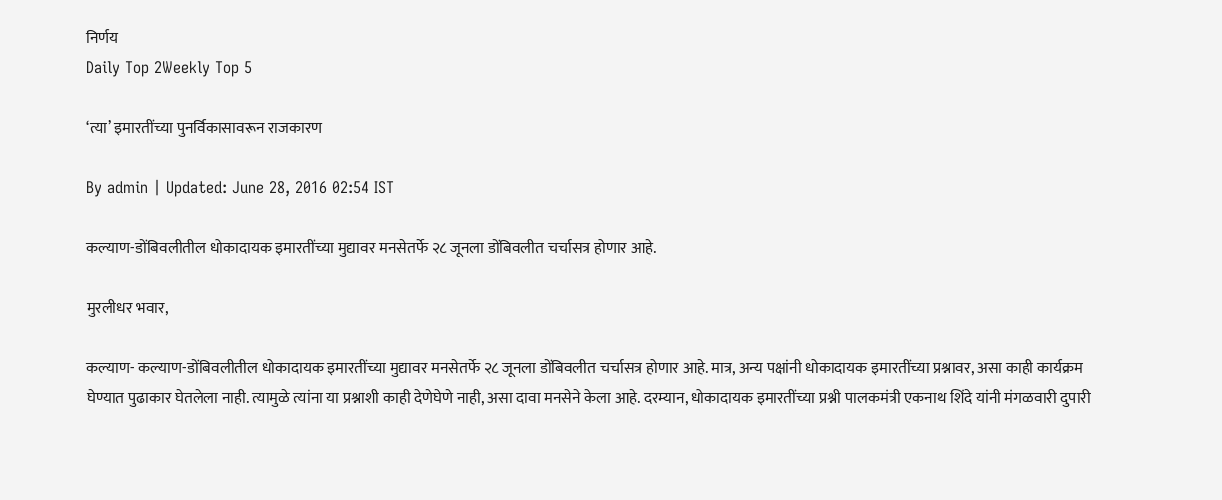निर्णय
Daily Top 2Weekly Top 5

‘त्या’ इमारतींच्या पुनर्विकासावरून राजकारण

By admin | Updated: June 28, 2016 02:54 IST

कल्याण-डोंबिवलीतील धोकादायक इमारतींच्या मुद्यावर मनसेतर्फे २८ जूनला डोंबिवलीत चर्चासत्र होणार आहे.

मुरलीधर भवार,

कल्याण- कल्याण-डोंबिवलीतील धोकादायक इमारतींच्या मुद्यावर मनसेतर्फे २८ जूनला डोंबिवलीत चर्चासत्र होणार आहे. मात्र, अन्य पक्षांनी धोकादायक इमारतींच्या प्रश्नावर, असा काही कार्यक्रम घेण्यात पुढाकार घेतलेला नाही. त्यामुळे त्यांना या प्रश्नाशी काही देणेघेणे नाही, असा दावा मनसेने केला आहे. दरम्यान, धोकादायक इमारतींच्या प्रश्नी पालकमंत्री एकनाथ शिंदे यांनी मंगळवारी दुपारी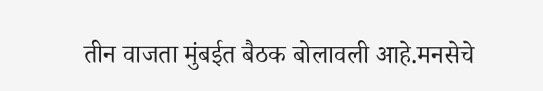तीन वाजता मुंबईत बैठक बोलावली आहे.मनसेचे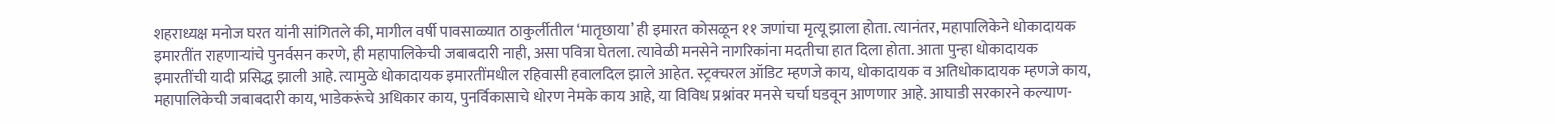शहराध्यक्ष मनोज घरत यांनी सांगितले की, मागील वर्षी पावसाळ्यात ठाकुर्लीतील ‘मातृछाया’ ही इमारत कोसळून ११ जणांचा मृत्यू झाला होता. त्यानंतर, महापालिकेने धोकादायक इमारतींत राहणाऱ्यांचे पुनर्वसन करणे, ही महापालिकेची जबाबदारी नाही, असा पवित्रा घेतला. त्यावेळी मनसेने नागरिकांना मदतीचा हात दिला होता. आता पुन्हा धोकादायक इमारतींची यादी प्रसिद्ध झाली आहे. त्यामुळे धोकादायक इमारतींमधील रहिवासी हवालदिल झाले आहेत. स्ट्रक्चरल ऑडिट म्हणजे काय, धोकादायक व अतिधोकादायक म्हणजे काय, महापालिकेची जबाबदारी काय, भाडेकरूंचे अधिकार काय, पुनर्विकासाचे धोरण नेमके काय आहे, या विविध प्रश्नांवर मनसे चर्चा घडवून आणणार आहे. आघाडी सरकारने कल्याण-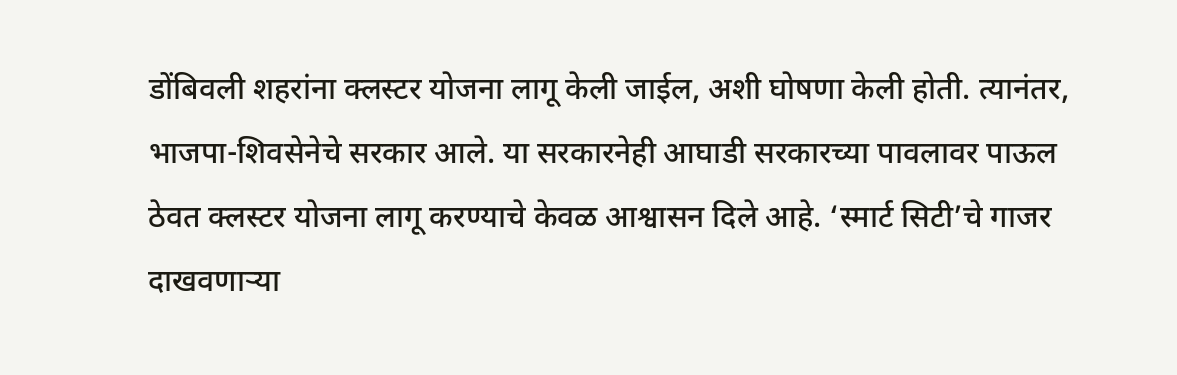डोंबिवली शहरांना क्लस्टर योजना लागू केली जाईल, अशी घोषणा केली होती. त्यानंतर, भाजपा-शिवसेनेचे सरकार आले. या सरकारनेही आघाडी सरकारच्या पावलावर पाऊल ठेवत क्लस्टर योजना लागू करण्याचे केवळ आश्वासन दिले आहे. ‘स्मार्ट सिटी’चे गाजर दाखवणाऱ्या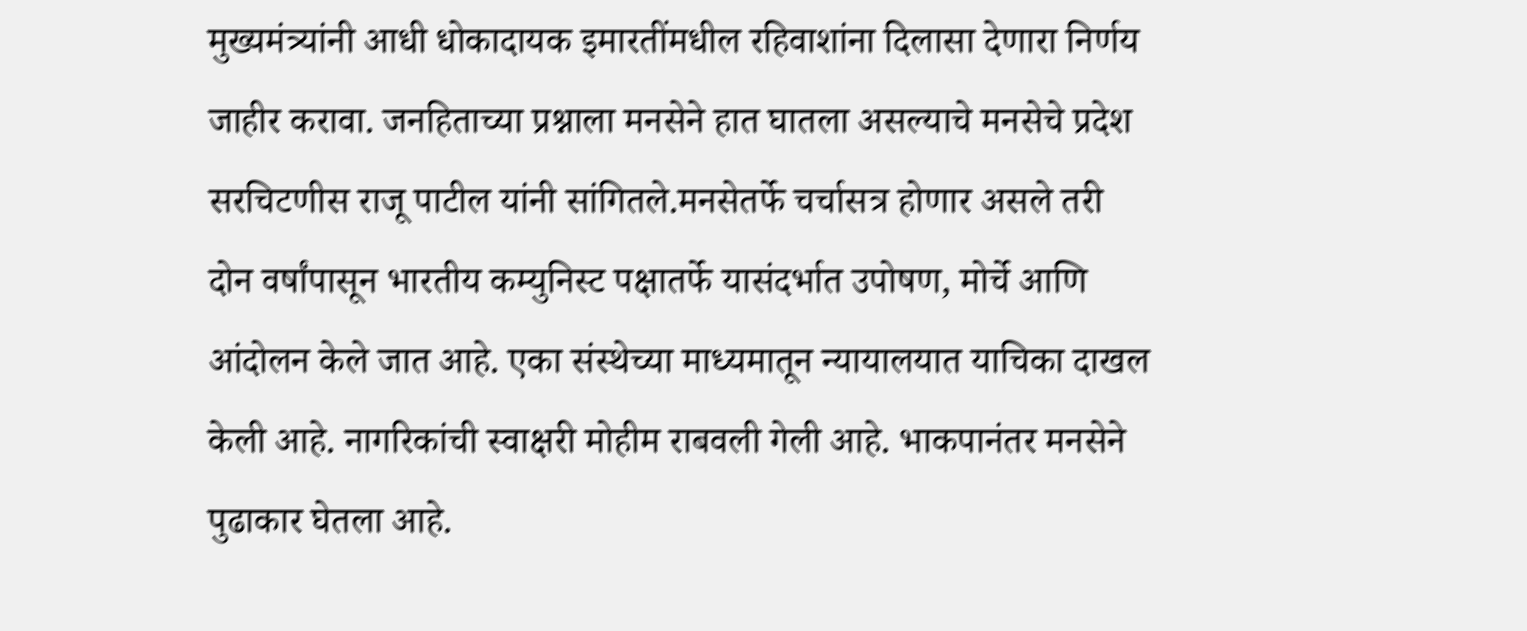मुख्यमंत्र्यांनी आधी धोकादायक इमारतींमधील रहिवाशांना दिलासा देणारा निर्णय जाहीर करावा. जनहिताच्या प्रश्नाला मनसेने हात घातला असल्याचे मनसेचे प्रदेश सरचिटणीस राजू पाटील यांनी सांगितले.मनसेतर्फे चर्चासत्र होणार असले तरी दोन वर्षांपासून भारतीय कम्युनिस्ट पक्षातर्फे यासंदर्भात उपोषण, मोर्चे आणि आंदोलन केले जात आहे. एका संस्थेच्या माध्यमातून न्यायालयात याचिका दाखल केली आहे. नागरिकांची स्वाक्षरी मोहीम राबवली गेली आहे. भाकपानंतर मनसेने पुढाकार घेतला आहे.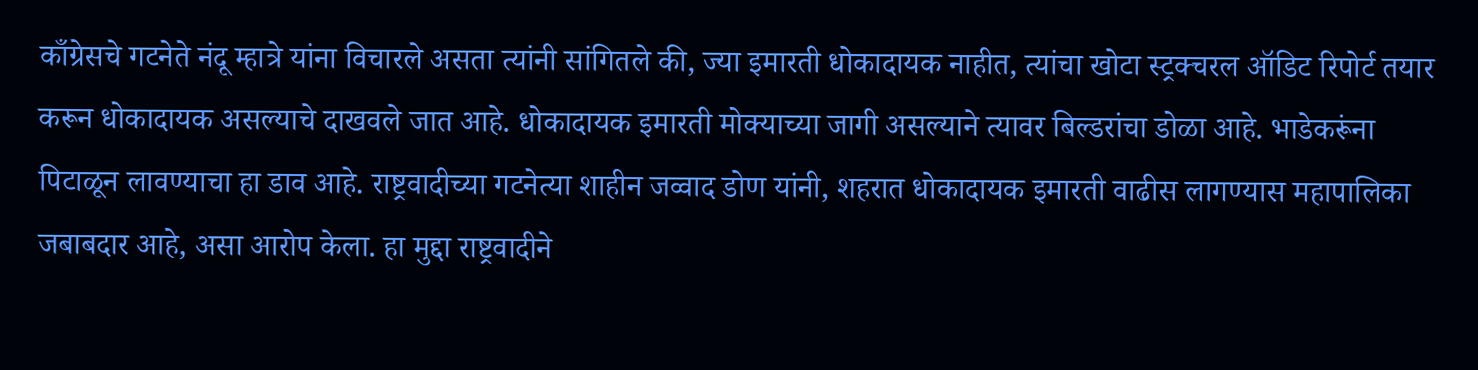काँग्रेसचे गटनेते नंदू म्हात्रे यांना विचारले असता त्यांनी सांगितले की, ज्या इमारती धोकादायक नाहीत, त्यांचा खोटा स्ट्रक्चरल ऑडिट रिपोर्ट तयार करून धोकादायक असल्याचे दाखवले जात आहे. धोकादायक इमारती मोक्याच्या जागी असल्याने त्यावर बिल्डरांचा डोळा आहे. भाडेकरूंना पिटाळून लावण्याचा हा डाव आहे. राष्ट्रवादीच्या गटनेत्या शाहीन जव्वाद डोण यांनी, शहरात धोकादायक इमारती वाढीस लागण्यास महापालिका जबाबदार आहे, असा आरोप केला. हा मुद्दा राष्ट्रवादीने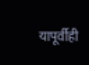यापूर्वीही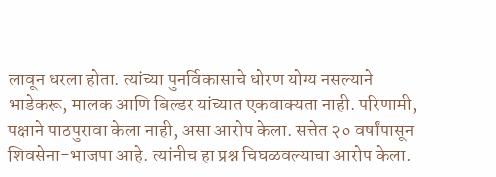लावून धरला होता. त्यांच्या पुनर्विकासाचे धोरण योग्य नसल्याने भाडेकरू, मालक आणि बिल्डर यांच्यात एकवाक्यता नाही. परिणामी, पक्षाने पाठपुरावा केला नाही, असा आरोप केला. सत्तेत २० वर्षांपासून शिवसेना-भाजपा आहे. त्यांनीच हा प्रश्न चिघळवल्याचा आरोप केला.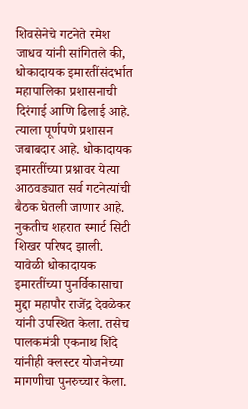शिवसेनेचे गटनेते रमेश जाधव यांनी सांगितले की, धोकादायक इमारतींसंदर्भात महापालिका प्रशासनाची दिरंगाई आणि ढिलाई आहे. त्याला पूर्णपणे प्रशासन जबाबदार आहे. धोकादायक इमारतींच्या प्रश्नावर येत्या आठवड्यात सर्व गटनेत्यांची बैठक घेतली जाणार आहे. नुकतीच शहरात स्मार्ट सिटी शिखर परिषद झाली. यावेळी धोकादायक इमारतींच्या पुनर्विकासाचा मुद्दा महापौर राजेंद्र देवळेकर यांनी उपस्थित केला. तसेच पालकमंत्री एकनाथ शिंदे यांनीही क्लस्टर योजनेच्या मागणीचा पुनरुच्चार केला.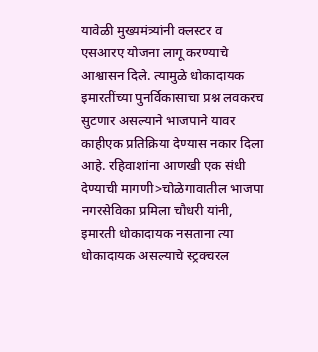यावेळी मुख्यमंत्र्यांनी क्लस्टर व एसआरए योजना लागू करण्याचे आश्वासन दिले. त्यामुळे धोकादायक इमारतींच्या पुनर्विकासाचा प्रश्न लवकरच सुटणार असल्याने भाजपाने यावर काहीएक प्रतिक्रिया देण्यास नकार दिला आहे. रहिवाशांना आणखी एक संधी देण्याची मागणी>चोळेगावातील भाजपा नगरसेविका प्रमिला चौधरी यांनी, इमारती धोकादायक नसताना त्या धोकादायक असल्याचे स्ट्रक्चरल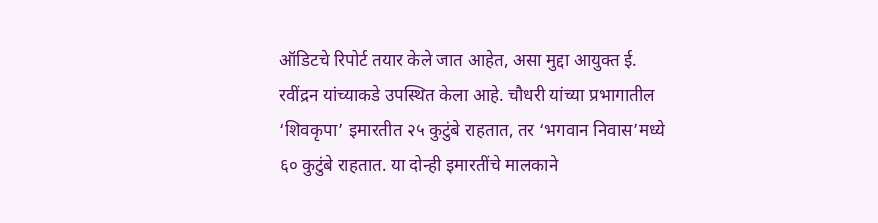ऑडिटचे रिपोर्ट तयार केले जात आहेत, असा मुद्दा आयुक्त ई. रवींद्रन यांच्याकडे उपस्थित केला आहे. चौधरी यांच्या प्रभागातील ‘शिवकृपा’ इमारतीत २५ कुटुंबे राहतात, तर ‘भगवान निवास’मध्ये ६० कुटुंबे राहतात. या दोन्ही इमारतींचे मालकाने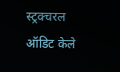स्ट्रक्चरल ऑडिट केले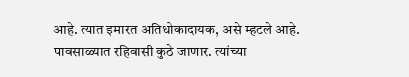आहे. त्यात इमारत अतिधोकादायक, असे म्हटले आहे. पावसाळ्यात रहिवासी कुठे जाणार. त्यांच्या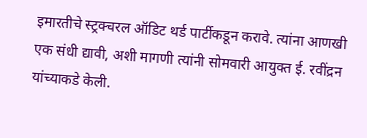इमारतीचे स्ट्रक्चरल ऑडिट थर्ड पार्टीकडून करावे. त्यांना आणखी एक संधी द्यावी, अशी मागणी त्यांनी सोमवारी आयुक्त ई. रवींद्रन यांच्याकडे केली.